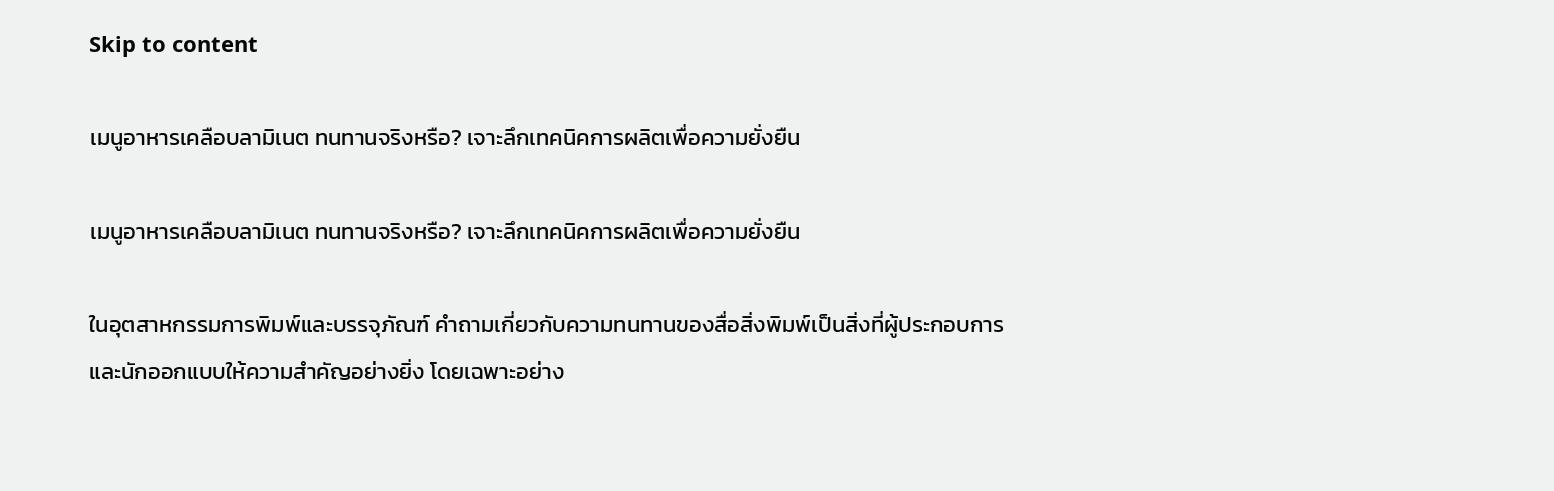Skip to content

เมนูอาหารเคลือบลามิเนต ทนทานจริงหรือ? เจาะลึกเทคนิคการผลิตเพื่อความยั่งยืน

เมนูอาหารเคลือบลามิเนต ทนทานจริงหรือ? เจาะลึกเทคนิคการผลิตเพื่อความยั่งยืน

ในอุตสาหกรรมการพิมพ์และบรรจุภัณฑ์ คำถามเกี่ยวกับความทนทานของสื่อสิ่งพิมพ์เป็นสิ่งที่ผู้ประกอบการและนักออกแบบให้ความสำคัญอย่างยิ่ง โดยเฉพาะอย่าง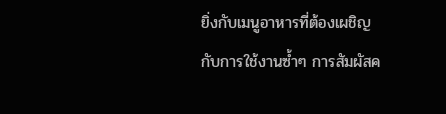ยิ่งกับเมนูอาหารที่ต้องเผชิญกับการใช้งานซ้ำๆ การสัมผัสค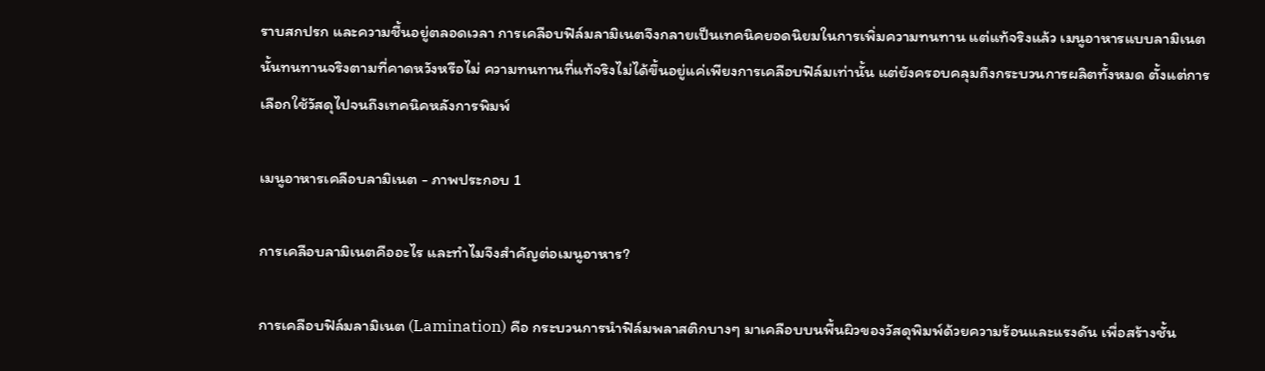ราบสกปรก และความชื้นอยู่ตลอดเวลา การเคลือบฟิล์มลามิเนตจึงกลายเป็นเทคนิคยอดนิยมในการเพิ่มความทนทาน แต่แท้จริงแล้ว เมนูอาหารแบบลามิเนตนั้นทนทานจริงตามที่คาดหวังหรือไม่ ความทนทานที่แท้จริงไม่ได้ขึ้นอยู่แค่เพียงการเคลือบฟิล์มเท่านั้น แต่ยังครอบคลุมถึงกระบวนการผลิตทั้งหมด ตั้งแต่การเลือกใช้วัสดุไปจนถึงเทคนิคหลังการพิมพ์

เมนูอาหารเคลือบลามิเนต - ภาพประกอบ 1

การเคลือบลามิเนตคืออะไร และทำไมจึงสำคัญต่อเมนูอาหาร?

การเคลือบฟิล์มลามิเนต (Lamination) คือ กระบวนการนำฟิล์มพลาสติกบางๆ มาเคลือบบนพื้นผิวของวัสดุพิมพ์ด้วยความร้อนและแรงดัน เพื่อสร้างชั้น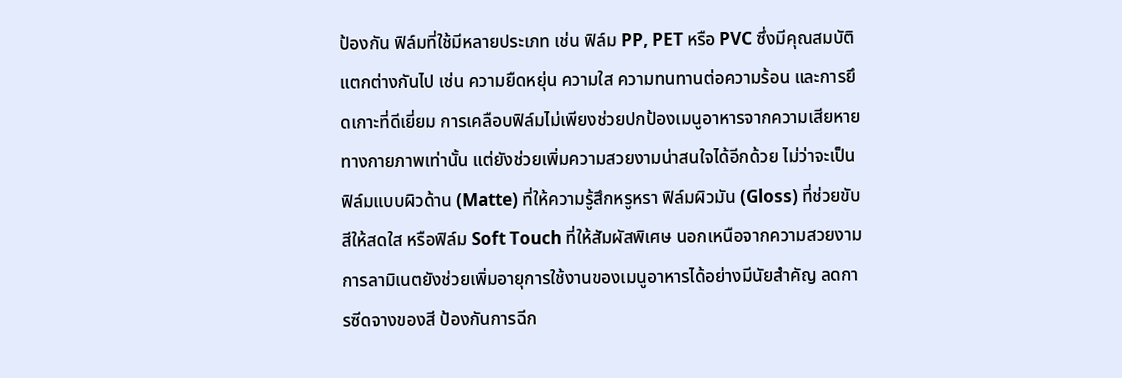ป้องกัน ฟิล์มที่ใช้มีหลายประเภท เช่น ฟิล์ม PP, PET หรือ PVC ซึ่งมีคุณสมบัติแตกต่างกันไป เช่น ความยืดหยุ่น ความใส ความทนทานต่อความร้อน และการยึดเกาะที่ดีเยี่ยม การเคลือบฟิล์มไม่เพียงช่วยปกป้องเมนูอาหารจากความเสียหายทางกายภาพเท่านั้น แต่ยังช่วยเพิ่มความสวยงามน่าสนใจได้อีกด้วย ไม่ว่าจะเป็นฟิล์มแบบผิวด้าน (Matte) ที่ให้ความรู้สึกหรูหรา ฟิล์มผิวมัน (Gloss) ที่ช่วยขับสีให้สดใส หรือฟิล์ม Soft Touch ที่ให้สัมผัสพิเศษ นอกเหนือจากความสวยงาม การลามิเนตยังช่วยเพิ่มอายุการใช้งานของเมนูอาหารได้อย่างมีนัยสำคัญ ลดการซีดจางของสี ป้องกันการฉีก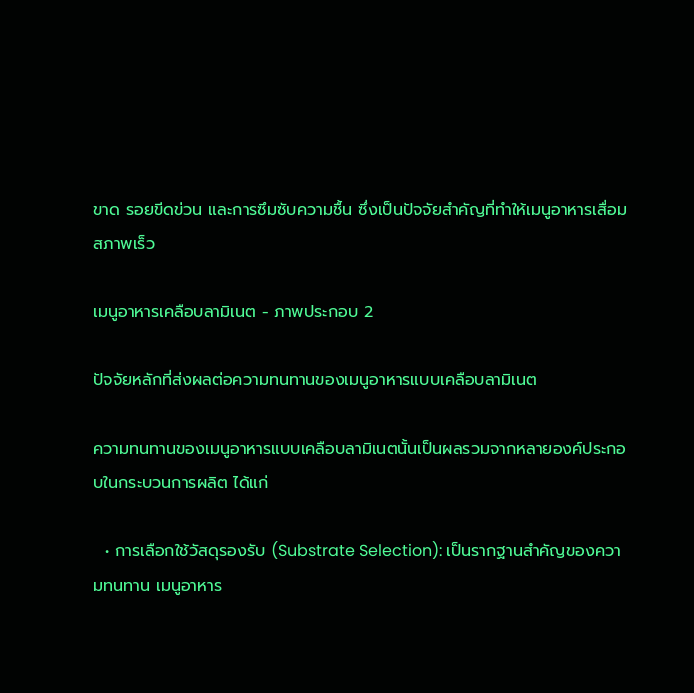ขาด รอยขีดข่วน และการซึมซับความชื้น ซึ่งเป็นปัจจัยสำคัญที่ทำให้เมนูอาหารเสื่อมสภาพเร็ว

เมนูอาหารเคลือบลามิเนต - ภาพประกอบ 2

ปัจจัยหลักที่ส่งผลต่อความทนทานของเมนูอาหารแบบเคลือบลามิเนต

ความทนทานของเมนูอาหารแบบเคลือบลามิเนตนั้นเป็นผลรวมจากหลายองค์ประกอบในกระบวนการผลิต ได้แก่

  • การเลือกใช้วัสดุรองรับ (Substrate Selection): เป็นรากฐานสำคัญของความทนทาน เมนูอาหาร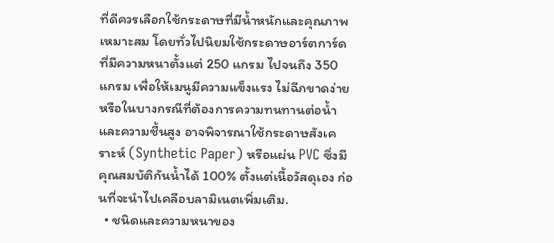ที่ดีควรเลือกใช้กระดาษที่มีน้ำหนักและคุณภาพเหมาะสม โดยทั่วไปนิยมใช้กระดาษอาร์ตการ์ดที่มีความหนาตั้งแต่ 250 แกรม ไปจนถึง 350 แกรม เพื่อให้เมนูมีความแข็งแรง ไม่ฉีกขาดง่าย หรือในบางกรณีที่ต้องการความทนทานต่อน้ำและความชื้นสูง อาจพิจารณาใช้กระดาษสังเคราะห์ (Synthetic Paper) หรือแผ่น PVC ซึ่งมีคุณสมบัติกันน้ำได้ 100% ตั้งแต่เนื้อวัสดุเอง ก่อนที่จะนำไปเคลือบลามิเนตเพิ่มเติม.
  • ชนิดและความหนาของ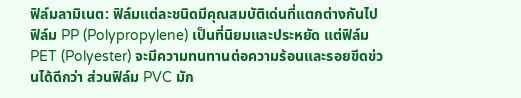ฟิล์มลามิเนต: ฟิล์มแต่ละชนิดมีคุณสมบัติเด่นที่แตกต่างกันไป ฟิล์ม PP (Polypropylene) เป็นที่นิยมและประหยัด แต่ฟิล์ม PET (Polyester) จะมีความทนทานต่อความร้อนและรอยขีดข่วนได้ดีกว่า ส่วนฟิล์ม PVC มัก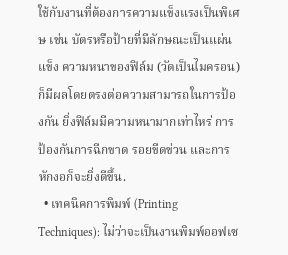ใช้กับงานที่ต้องการความแข็งแรงเป็นพิเศษ เช่น บัตรหรือป้ายที่มีลักษณะเป็นแผ่นแข็ง ความหนาของฟิล์ม (วัดเป็นไมครอน) ก็มีผลโดยตรงต่อความสามารถในการป้องกัน ยิ่งฟิล์มมีความหนามากเท่าไหร่ การป้องกันการฉีกขาด รอยขีดข่วน และการหักงอก็จะยิ่งดีขึ้น.
  • เทคนิคการพิมพ์ (Printing Techniques): ไม่ว่าจะเป็นงานพิมพ์ออฟเซ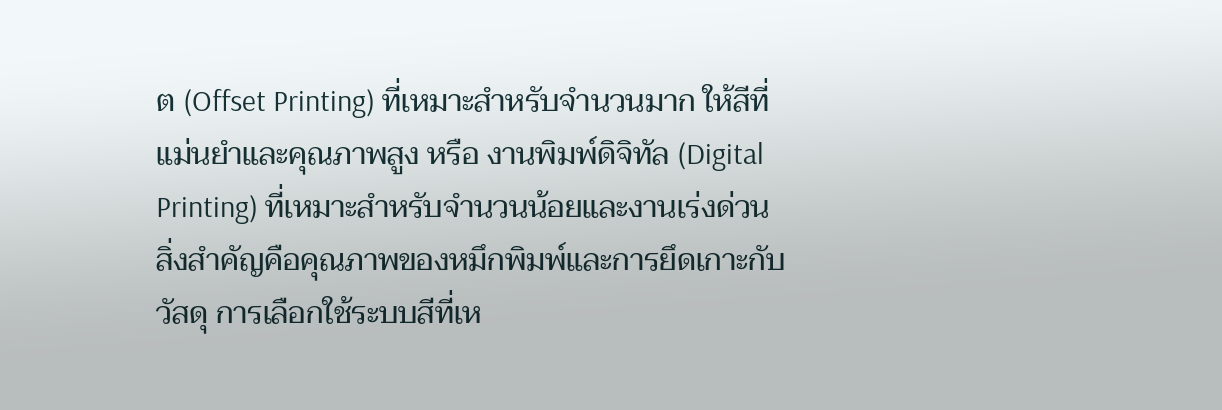ต (Offset Printing) ที่เหมาะสำหรับจำนวนมาก ให้สีที่แม่นยำและคุณภาพสูง หรือ งานพิมพ์ดิจิทัล (Digital Printing) ที่เหมาะสำหรับจำนวนน้อยและงานเร่งด่วน สิ่งสำคัญคือคุณภาพของหมึกพิมพ์และการยึดเกาะกับวัสดุ การเลือกใช้ระบบสีที่เห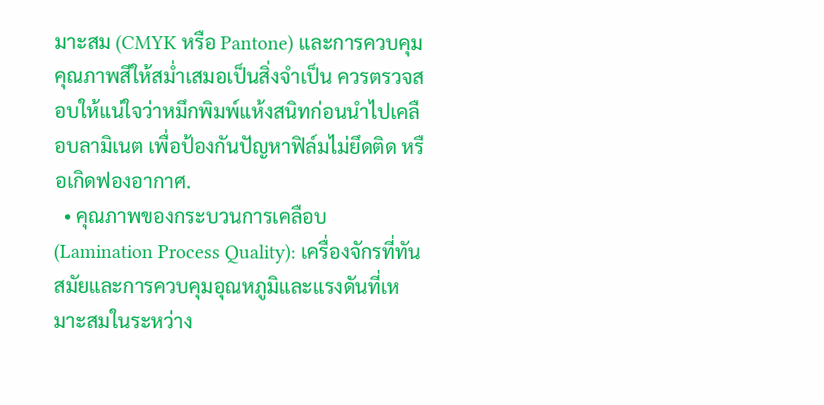มาะสม (CMYK หรือ Pantone) และการควบคุมคุณภาพสีให้สม่ำเสมอเป็นสิ่งจำเป็น ควรตรวจสอบให้แน่ใจว่าหมึกพิมพ์แห้งสนิทก่อนนำไปเคลือบลามิเนต เพื่อป้องกันปัญหาฟิล์มไม่ยึดติด หรือเกิดฟองอากาศ.
  • คุณภาพของกระบวนการเคลือบ (Lamination Process Quality): เครื่องจักรที่ทันสมัยและการควบคุมอุณหภูมิและแรงดันที่เหมาะสมในระหว่าง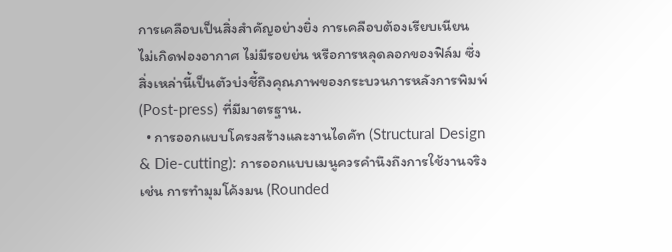การเคลือบเป็นสิ่งสำคัญอย่างยิ่ง การเคลือบต้องเรียบเนียน ไม่เกิดฟองอากาศ ไม่มีรอยย่น หรือการหลุดลอกของฟิล์ม ซึ่งสิ่งเหล่านี้เป็นตัวบ่งชี้ถึงคุณภาพของกระบวนการหลังการพิมพ์ (Post-press) ที่มีมาตรฐาน.
  • การออกแบบโครงสร้างและงานไดคัท (Structural Design & Die-cutting): การออกแบบเมนูควรคำนึงถึงการใช้งานจริง เช่น การทำมุมโค้งมน (Rounded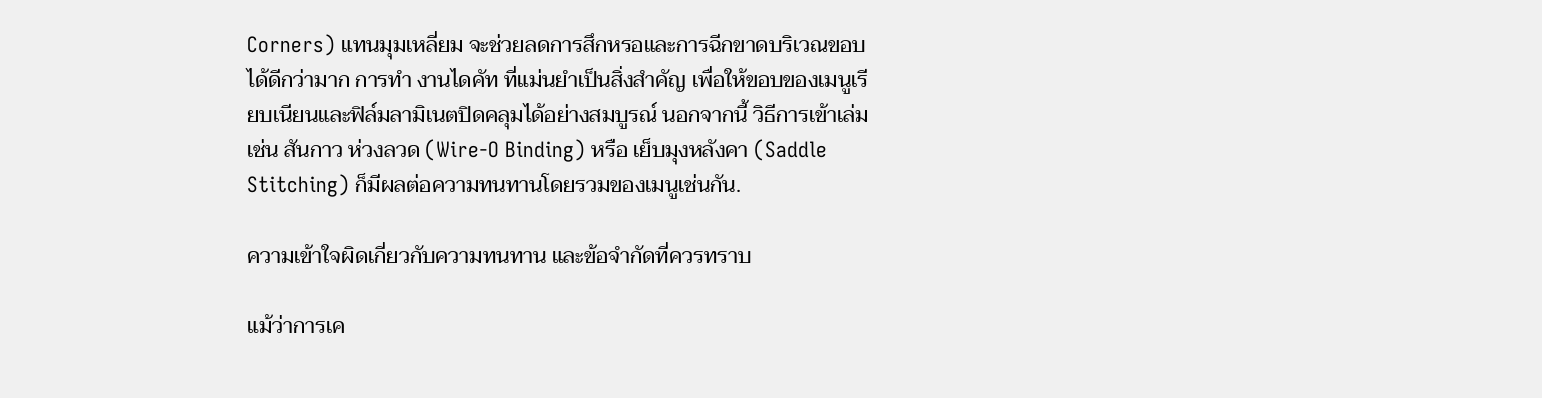Corners) แทนมุมเหลี่ยม จะช่วยลดการสึกหรอและการฉีกขาดบริเวณขอบได้ดีกว่ามาก การทำ งานไดคัท ที่แม่นยำเป็นสิ่งสำคัญ เพื่อให้ขอบของเมนูเรียบเนียนและฟิล์มลามิเนตปิดคลุมได้อย่างสมบูรณ์ นอกจากนี้ วิธีการเข้าเล่ม เช่น สันกาว ห่วงลวด (Wire-O Binding) หรือ เย็บมุงหลังคา (Saddle Stitching) ก็มีผลต่อความทนทานโดยรวมของเมนูเช่นกัน.

ความเข้าใจผิดเกี่ยวกับความทนทาน และข้อจำกัดที่ควรทราบ

แม้ว่าการเค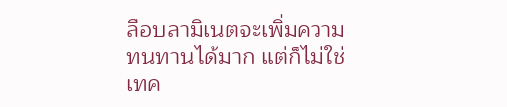ลือบลามิเนตจะเพิ่มความทนทานได้มาก แต่ก็ไม่ใช่เทค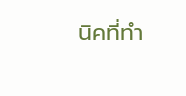นิคที่ทำ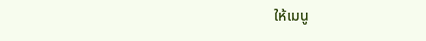ให้เมนู